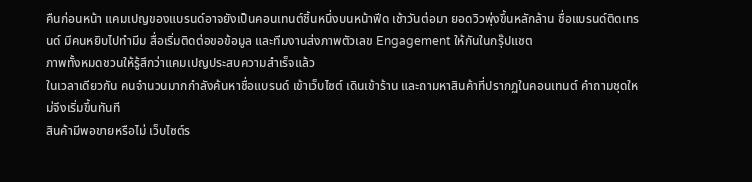คืนก่อนหน้า แคมเปญของแบรนด์อาจยังเป็นคอนเทนต์ชิ้นหนึ่งบนหน้าฟีด เช้าวันต่อมา ยอดวิวพุ่งขึ้นหลักล้าน ชื่อแบรนด์ติดเทรนด์ มีคนหยิบไปทำมีม สื่อเริ่มติดต่อขอข้อมูล และทีมงานส่งภาพตัวเลข Engagement ให้กันในกรุ๊ปแชต
ภาพทั้งหมดชวนให้รู้สึกว่าแคมเปญประสบความสำเร็จแล้ว
ในเวลาเดียวกัน คนจำนวนมากกำลังค้นหาชื่อแบรนด์ เข้าเว็บไซต์ เดินเข้าร้าน และถามหาสินค้าที่ปรากฏในคอนเทนต์ คำถามชุดใหม่จึงเริ่มขึ้นทันที
สินค้ามีพอขายหรือไม่ เว็บไซต์ร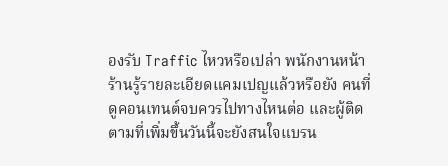องรับ Traffic ไหวหรือเปล่า พนักงานหน้าร้านรู้รายละเอียดแคมเปญแล้วหรือยัง คนที่ดูคอนเทนต์จบควรไปทางไหนต่อ และผู้ติดตามที่เพิ่มขึ้นวันนี้จะยังสนใจแบรน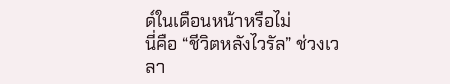ด์ในเดือนหน้าหรือไม่
นี่คือ “ชีวิตหลังไวรัล” ช่วงเวลา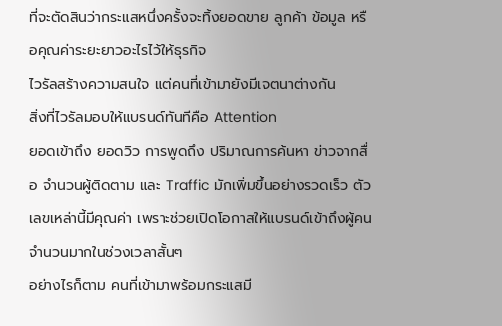ที่จะตัดสินว่ากระแสหนึ่งครั้งจะทิ้งยอดขาย ลูกค้า ข้อมูล หรือคุณค่าระยะยาวอะไรไว้ให้ธุรกิจ
ไวรัลสร้างความสนใจ แต่คนที่เข้ามายังมีเจตนาต่างกัน
สิ่งที่ไวรัลมอบให้แบรนด์ทันทีคือ Attention
ยอดเข้าถึง ยอดวิว การพูดถึง ปริมาณการค้นหา ข่าวจากสื่อ จำนวนผู้ติดตาม และ Traffic มักเพิ่มขึ้นอย่างรวดเร็ว ตัวเลขเหล่านี้มีคุณค่า เพราะช่วยเปิดโอกาสให้แบรนด์เข้าถึงผู้คนจำนวนมากในช่วงเวลาสั้นๆ
อย่างไรก็ตาม คนที่เข้ามาพร้อมกระแสมี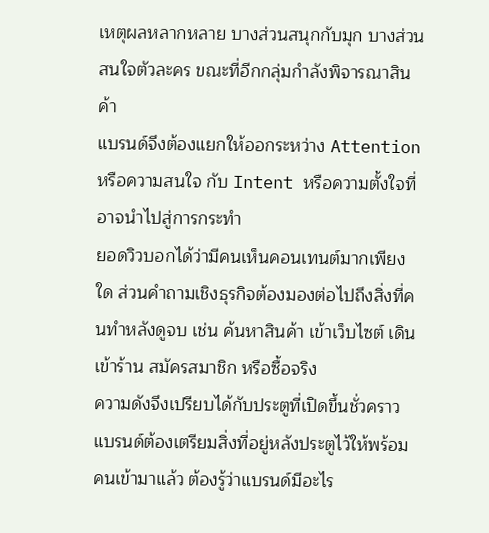เหตุผลหลากหลาย บางส่วนสนุกกับมุก บางส่วนสนใจตัวละคร ขณะที่อีกกลุ่มกำลังพิจารณาสินค้า
แบรนด์จึงต้องแยกให้ออกระหว่าง Attention หรือความสนใจ กับ Intent หรือความตั้งใจที่อาจนำไปสู่การกระทำ
ยอดวิวบอกได้ว่ามีคนเห็นคอนเทนต์มากเพียงใด ส่วนคำถามเชิงธุรกิจต้องมองต่อไปถึงสิ่งที่คนทำหลังดูจบ เช่น ค้นหาสินค้า เข้าเว็บไซต์ เดินเข้าร้าน สมัครสมาชิก หรือซื้อจริง
ความดังจึงเปรียบได้กับประตูที่เปิดขึ้นชั่วคราว แบรนด์ต้องเตรียมสิ่งที่อยู่หลังประตูไว้ให้พร้อม
คนเข้ามาแล้ว ต้องรู้ว่าแบรนด์มีอะไร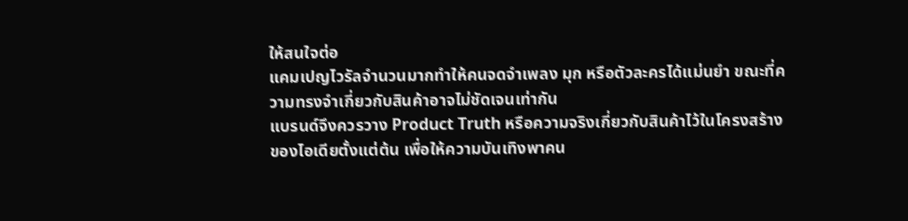ให้สนใจต่อ
แคมเปญไวรัลจำนวนมากทำให้คนจดจำเพลง มุก หรือตัวละครได้แม่นยำ ขณะที่ความทรงจำเกี่ยวกับสินค้าอาจไม่ชัดเจนเท่ากัน
แบรนด์จึงควรวาง Product Truth หรือความจริงเกี่ยวกับสินค้าไว้ในโครงสร้างของไอเดียตั้งแต่ต้น เพื่อให้ความบันเทิงพาคน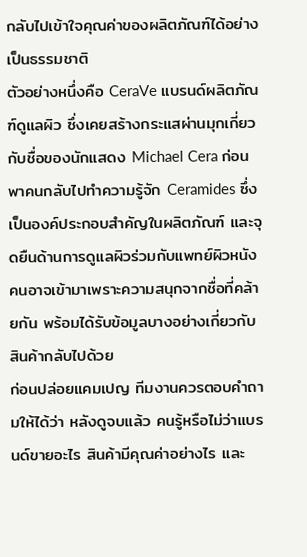กลับไปเข้าใจคุณค่าของผลิตภัณฑ์ได้อย่างเป็นธรรมชาติ
ตัวอย่างหนึ่งคือ CeraVe แบรนด์ผลิตภัณฑ์ดูแลผิว ซึ่งเคยสร้างกระแสผ่านมุกเกี่ยวกับชื่อของนักแสดง Michael Cera ก่อนพาคนกลับไปทำความรู้จัก Ceramides ซึ่งเป็นองค์ประกอบสำคัญในผลิตภัณฑ์ และจุดยืนด้านการดูแลผิวร่วมกับแพทย์ผิวหนัง
คนอาจเข้ามาเพราะความสนุกจากชื่อที่คล้ายกัน พร้อมได้รับข้อมูลบางอย่างเกี่ยวกับสินค้ากลับไปด้วย
ก่อนปล่อยแคมเปญ ทีมงานควรตอบคำถามให้ได้ว่า หลังดูจบแล้ว คนรู้หรือไม่ว่าแบรนด์ขายอะไร สินค้ามีคุณค่าอย่างไร และ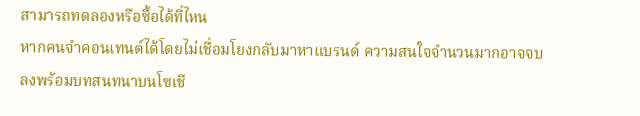สามารถทดลองหรือซื้อได้ที่ไหน
หากคนจำคอนเทนต์ได้โดยไม่เชื่อมโยงกลับมาหาแบรนด์ ความสนใจจำนวนมากอาจจบลงพร้อมบทสนทนาบนโซเชี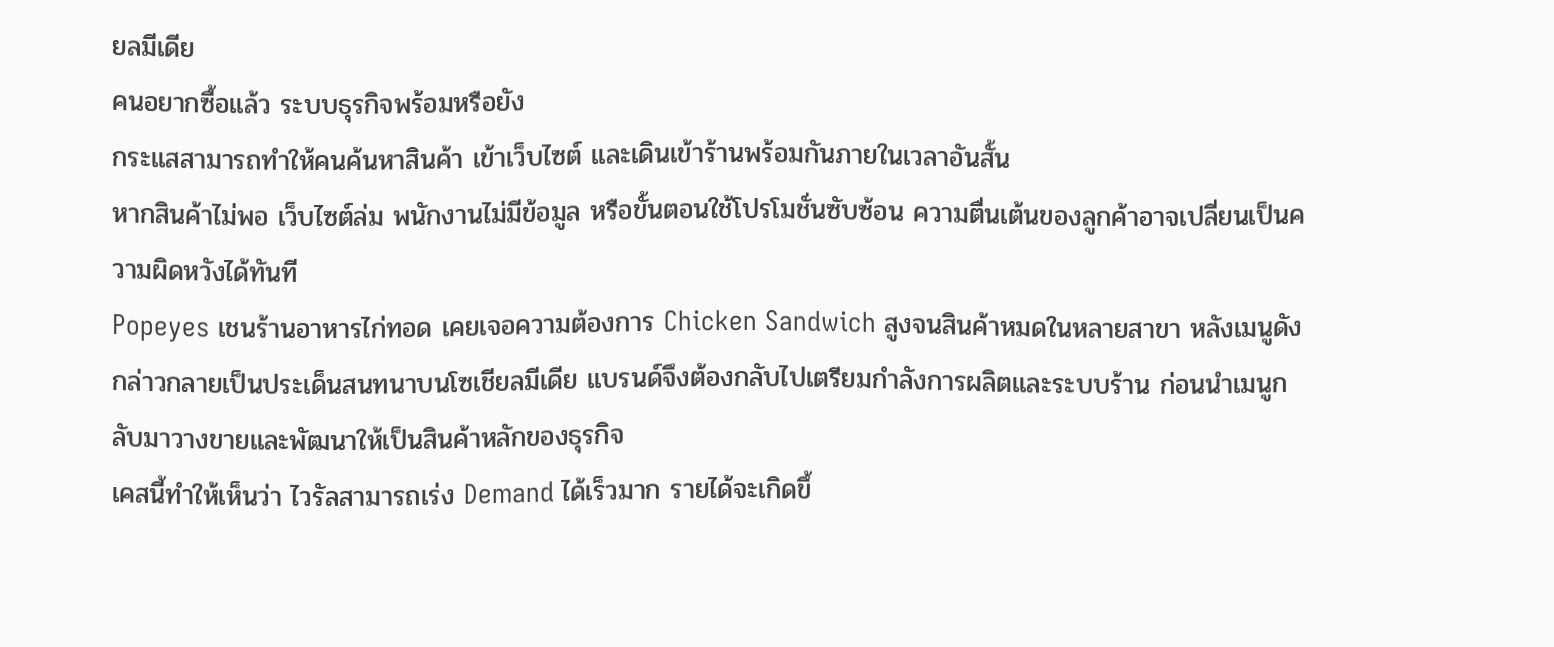ยลมีเดีย
คนอยากซื้อแล้ว ระบบธุรกิจพร้อมหรือยัง
กระแสสามารถทำให้คนค้นหาสินค้า เข้าเว็บไซต์ และเดินเข้าร้านพร้อมกันภายในเวลาอันสั้น
หากสินค้าไม่พอ เว็บไซต์ล่ม พนักงานไม่มีข้อมูล หรือขั้นตอนใช้โปรโมชั่นซับซ้อน ความตื่นเต้นของลูกค้าอาจเปลี่ยนเป็นความผิดหวังได้ทันที
Popeyes เชนร้านอาหารไก่ทอด เคยเจอความต้องการ Chicken Sandwich สูงจนสินค้าหมดในหลายสาขา หลังเมนูดังกล่าวกลายเป็นประเด็นสนทนาบนโซเชียลมีเดีย แบรนด์จึงต้องกลับไปเตรียมกำลังการผลิตและระบบร้าน ก่อนนำเมนูกลับมาวางขายและพัฒนาให้เป็นสินค้าหลักของธุรกิจ
เคสนี้ทำให้เห็นว่า ไวรัลสามารถเร่ง Demand ได้เร็วมาก รายได้จะเกิดขึ้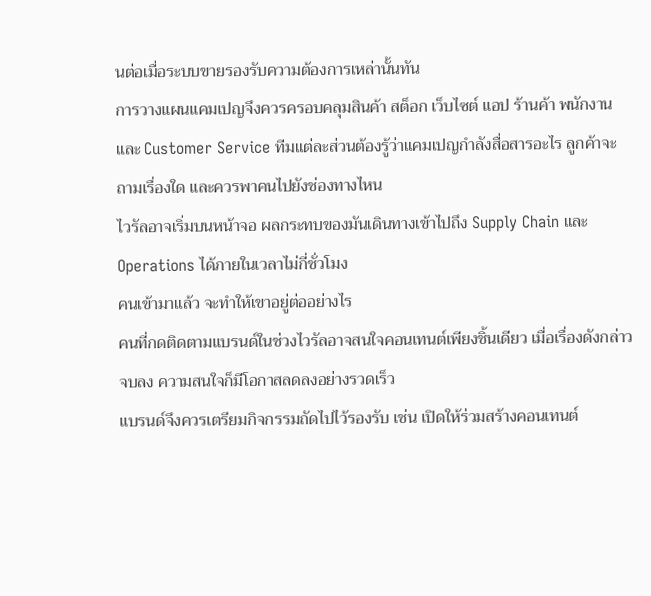นต่อเมื่อระบบขายรองรับความต้องการเหล่านั้นทัน
การวางแผนแคมเปญจึงควรครอบคลุมสินค้า สต็อก เว็บไซต์ แอป ร้านค้า พนักงาน และ Customer Service ทีมแต่ละส่วนต้องรู้ว่าแคมเปญกำลังสื่อสารอะไร ลูกค้าจะถามเรื่องใด และควรพาคนไปยังช่องทางไหน
ไวรัลอาจเริ่มบนหน้าจอ ผลกระทบของมันเดินทางเข้าไปถึง Supply Chain และ Operations ได้ภายในเวลาไม่กี่ชั่วโมง
คนเข้ามาแล้ว จะทำให้เขาอยู่ต่ออย่างไร
คนที่กดติดตามแบรนด์ในช่วงไวรัลอาจสนใจคอนเทนต์เพียงชิ้นเดียว เมื่อเรื่องดังกล่าวจบลง ความสนใจก็มีโอกาสลดลงอย่างรวดเร็ว
แบรนด์จึงควรเตรียมกิจกรรมถัดไปไว้รองรับ เช่น เปิดให้ร่วมสร้างคอนเทนต์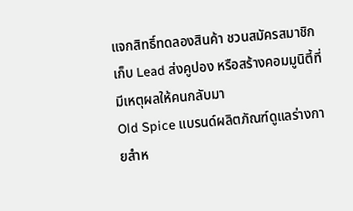แจกสิทธิ์ทดลองสินค้า ชวนสมัครสมาชิก เก็บ Lead ส่งคูปอง หรือสร้างคอมมูนิตี้ที่มีเหตุผลให้คนกลับมา
Old Spice แบรนด์ผลิตภัณฑ์ดูแลร่างกายสำห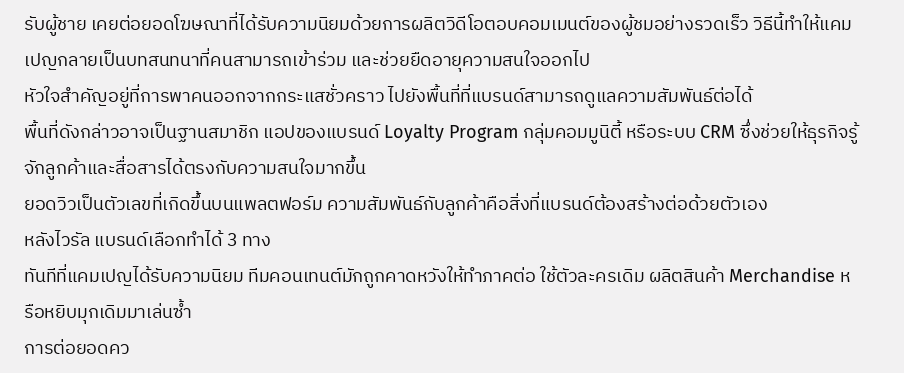รับผู้ชาย เคยต่อยอดโฆษณาที่ได้รับความนิยมด้วยการผลิตวิดีโอตอบคอมเมนต์ของผู้ชมอย่างรวดเร็ว วิธีนี้ทำให้แคมเปญกลายเป็นบทสนทนาที่คนสามารถเข้าร่วม และช่วยยืดอายุความสนใจออกไป
หัวใจสำคัญอยู่ที่การพาคนออกจากกระแสชั่วคราว ไปยังพื้นที่ที่แบรนด์สามารถดูแลความสัมพันธ์ต่อได้
พื้นที่ดังกล่าวอาจเป็นฐานสมาชิก แอปของแบรนด์ Loyalty Program กลุ่มคอมมูนิตี้ หรือระบบ CRM ซึ่งช่วยให้ธุรกิจรู้จักลูกค้าและสื่อสารได้ตรงกับความสนใจมากขึ้น
ยอดวิวเป็นตัวเลขที่เกิดขึ้นบนแพลตฟอร์ม ความสัมพันธ์กับลูกค้าคือสิ่งที่แบรนด์ต้องสร้างต่อด้วยตัวเอง
หลังไวรัล แบรนด์เลือกทำได้ 3 ทาง
ทันทีที่แคมเปญได้รับความนิยม ทีมคอนเทนต์มักถูกคาดหวังให้ทำภาคต่อ ใช้ตัวละครเดิม ผลิตสินค้า Merchandise หรือหยิบมุกเดิมมาเล่นซ้ำ
การต่อยอดคว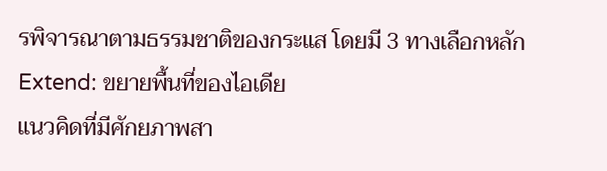รพิจารณาตามธรรมชาติของกระแส โดยมี 3 ทางเลือกหลัก
Extend: ขยายพื้นที่ของไอเดีย
แนวคิดที่มีศักยภาพสา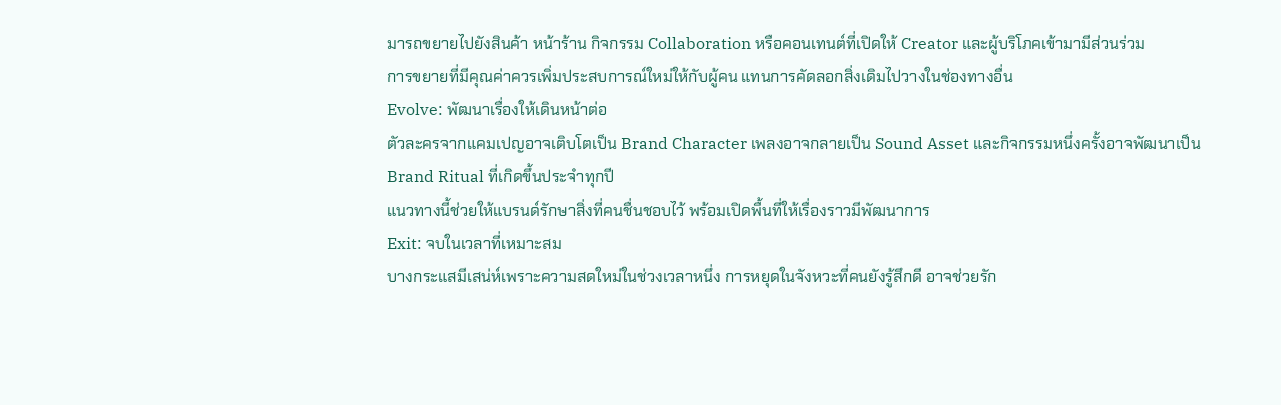มารถขยายไปยังสินค้า หน้าร้าน กิจกรรม Collaboration หรือคอนเทนต์ที่เปิดให้ Creator และผู้บริโภคเข้ามามีส่วนร่วม
การขยายที่มีคุณค่าควรเพิ่มประสบการณ์ใหม่ให้กับผู้คน แทนการคัดลอกสิ่งเดิมไปวางในช่องทางอื่น
Evolve: พัฒนาเรื่องให้เดินหน้าต่อ
ตัวละครจากแคมเปญอาจเติบโตเป็น Brand Character เพลงอาจกลายเป็น Sound Asset และกิจกรรมหนึ่งครั้งอาจพัฒนาเป็น Brand Ritual ที่เกิดขึ้นประจำทุกปี
แนวทางนี้ช่วยให้แบรนด์รักษาสิ่งที่คนชื่นชอบไว้ พร้อมเปิดพื้นที่ให้เรื่องราวมีพัฒนาการ
Exit: จบในเวลาที่เหมาะสม
บางกระแสมีเสน่ห์เพราะความสดใหม่ในช่วงเวลาหนึ่ง การหยุดในจังหวะที่คนยังรู้สึกดี อาจช่วยรัก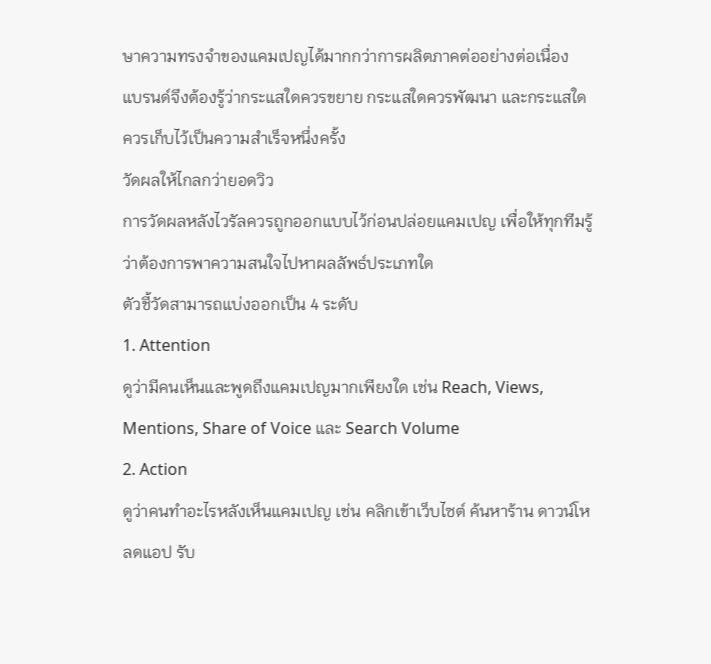ษาความทรงจำของแคมเปญได้มากกว่าการผลิตภาคต่ออย่างต่อเนื่อง
แบรนด์จึงต้องรู้ว่ากระแสใดควรขยาย กระแสใดควรพัฒนา และกระแสใดควรเก็บไว้เป็นความสำเร็จหนึ่งครั้ง
วัดผลให้ไกลกว่ายอดวิว
การวัดผลหลังไวรัลควรถูกออกแบบไว้ก่อนปล่อยแคมเปญ เพื่อให้ทุกทีมรู้ว่าต้องการพาความสนใจไปหาผลลัพธ์ประเภทใด
ตัวชี้วัดสามารถแบ่งออกเป็น 4 ระดับ
1. Attention
ดูว่ามีคนเห็นและพูดถึงแคมเปญมากเพียงใด เช่น Reach, Views, Mentions, Share of Voice และ Search Volume
2. Action
ดูว่าคนทำอะไรหลังเห็นแคมเปญ เช่น คลิกเข้าเว็บไซต์ ค้นหาร้าน ดาวน์โหลดแอป รับ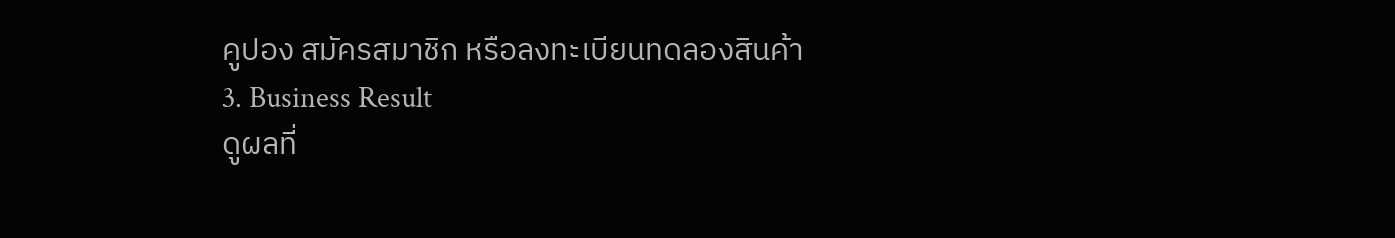คูปอง สมัครสมาชิก หรือลงทะเบียนทดลองสินค้า
3. Business Result
ดูผลที่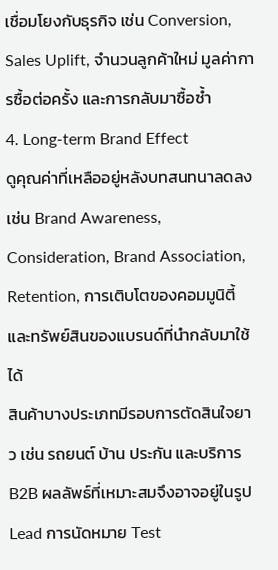เชื่อมโยงกับธุรกิจ เช่น Conversion, Sales Uplift, จำนวนลูกค้าใหม่ มูลค่าการซื้อต่อครั้ง และการกลับมาซื้อซ้ำ
4. Long-term Brand Effect
ดูคุณค่าที่เหลืออยู่หลังบทสนทนาลดลง เช่น Brand Awareness, Consideration, Brand Association, Retention, การเติบโตของคอมมูนิตี้ และทรัพย์สินของแบรนด์ที่นำกลับมาใช้ได้
สินค้าบางประเภทมีรอบการตัดสินใจยาว เช่น รถยนต์ บ้าน ประกัน และบริการ B2B ผลลัพธ์ที่เหมาะสมจึงอาจอยู่ในรูป Lead การนัดหมาย Test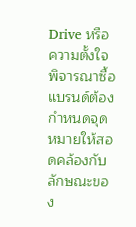Drive หรือความตั้งใจพิจารณาซื้อ
แบรนด์ต้องกำหนดจุดหมายให้สอดคล้องกับลักษณะของ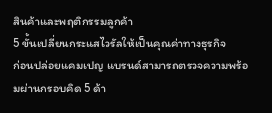สินค้าและพฤติกรรมลูกค้า
5 ขั้นเปลี่ยนกระแสไวรัลให้เป็นคุณค่าทางธุรกิจ
ก่อนปล่อยแคมเปญ แบรนด์สามารถตรวจความพร้อมผ่านกรอบคิด 5 ด้า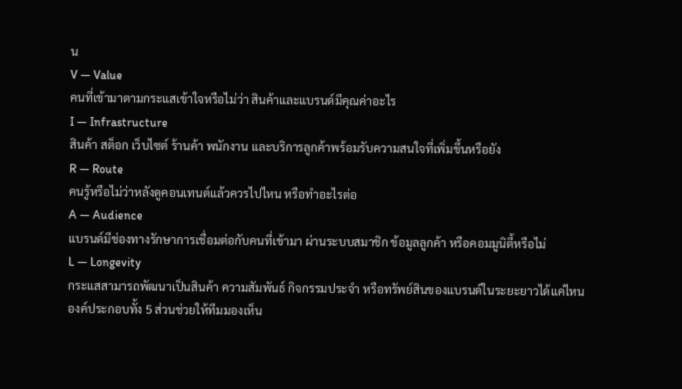น
V — Value
คนที่เข้ามาตามกระแสเข้าใจหรือไม่ว่า สินค้าและแบรนด์มีคุณค่าอะไร
I — Infrastructure
สินค้า สต็อก เว็บไซต์ ร้านค้า พนักงาน และบริการลูกค้าพร้อมรับความสนใจที่เพิ่มขึ้นหรือยัง
R — Route
คนรู้หรือไม่ว่าหลังดูคอนเทนต์แล้วควรไปไหน หรือทำอะไรต่อ
A — Audience
แบรนด์มีช่องทางรักษาการเชื่อมต่อกับคนที่เข้ามา ผ่านระบบสมาชิก ข้อมูลลูกค้า หรือคอมมูนิตี้หรือไม่
L — Longevity
กระแสสามารถพัฒนาเป็นสินค้า ความสัมพันธ์ กิจกรรมประจำ หรือทรัพย์สินของแบรนด์ในระยะยาวได้แค่ไหน
องค์ประกอบทั้ง 5 ส่วนช่วยให้ทีมมองเห็น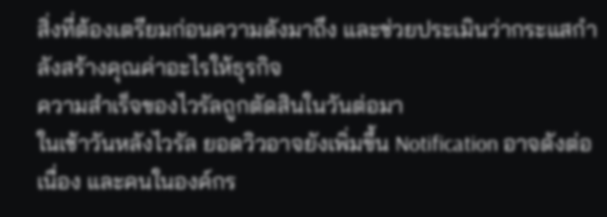สิ่งที่ต้องเตรียมก่อนความดังมาถึง และช่วยประเมินว่ากระแสกำลังสร้างคุณค่าอะไรให้ธุรกิจ
ความสำเร็จของไวรัลถูกตัดสินในวันต่อมา
ในเช้าวันหลังไวรัล ยอดวิวอาจยังเพิ่มขึ้น Notification อาจดังต่อเนื่อง และคนในองค์กร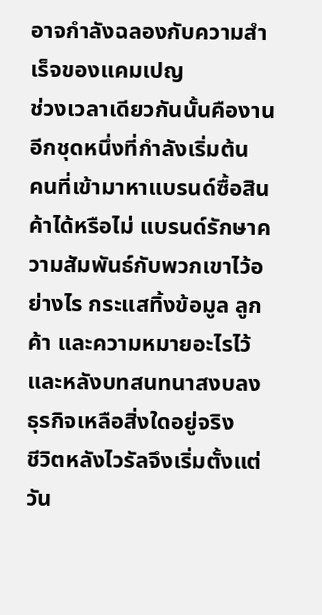อาจกำลังฉลองกับความสำเร็จของแคมเปญ
ช่วงเวลาเดียวกันนั้นคืองานอีกชุดหนึ่งที่กำลังเริ่มต้น
คนที่เข้ามาหาแบรนด์ซื้อสินค้าได้หรือไม่ แบรนด์รักษาความสัมพันธ์กับพวกเขาไว้อย่างไร กระแสทิ้งข้อมูล ลูกค้า และความหมายอะไรไว้ และหลังบทสนทนาสงบลง ธุรกิจเหลือสิ่งใดอยู่จริง
ชีวิตหลังไวรัลจึงเริ่มตั้งแต่วัน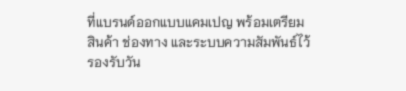ที่แบรนด์ออกแบบแคมเปญ พร้อมเตรียมสินค้า ช่องทาง และระบบความสัมพันธ์ไว้รองรับวัน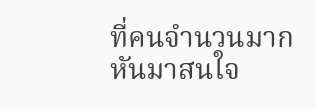ที่คนจำนวนมากหันมาสนใจ